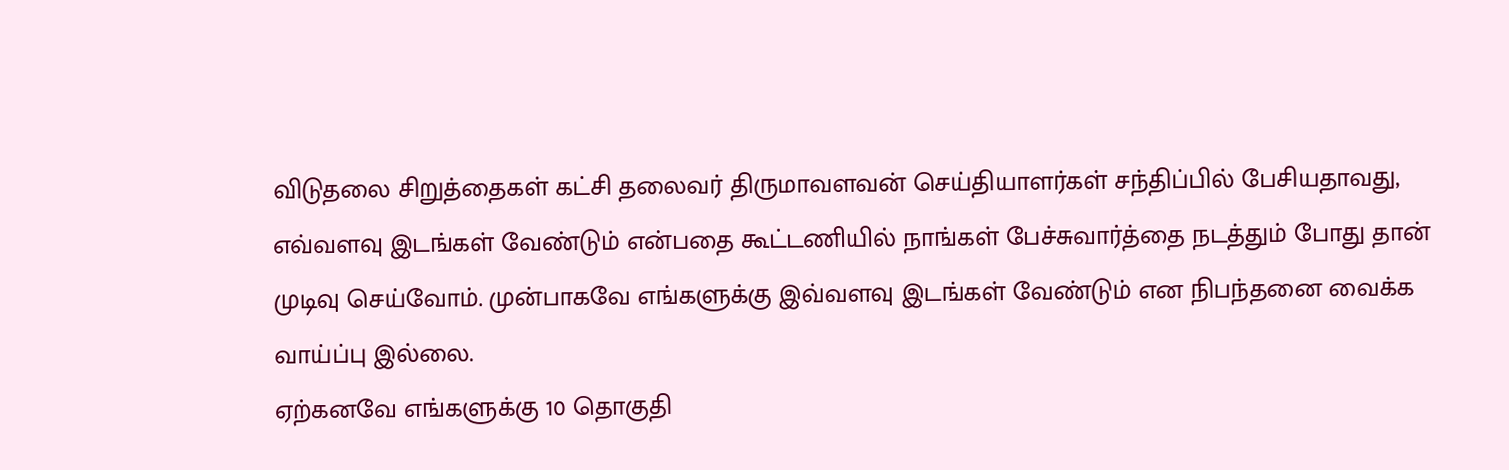விடுதலை சிறுத்தைகள் கட்சி தலைவர் திருமாவளவன் செய்தியாளர்கள் சந்திப்பில் பேசியதாவது, எவ்வளவு இடங்கள் வேண்டும் என்பதை கூட்டணியில் நாங்கள் பேச்சுவார்த்தை நடத்தும் போது தான் முடிவு செய்வோம். முன்பாகவே எங்களுக்கு இவ்வளவு இடங்கள் வேண்டும் என நிபந்தனை வைக்க வாய்ப்பு இல்லை.
ஏற்கனவே எங்களுக்கு 10 தொகுதி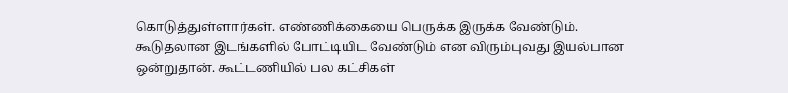கொடுத்துள்ளார்கள். எண்ணிக்கையை பெருக்க இருக்க வேண்டும். கூடுதலான இடங்களில் போட்டியிட வேண்டும் என விரும்புவது இயல்பான ஒன்றுதான். கூட்டணியில் பல கட்சிகள்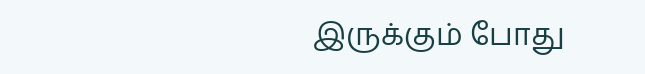இருக்கும் போது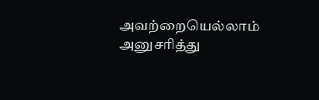அவற்றையெல்லாம் அனுசரித்து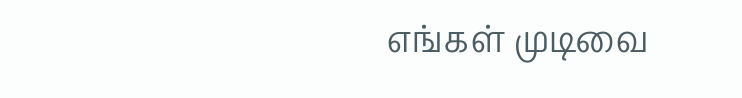எங்கள் முடிவை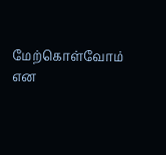மேற்கொள்வோம் என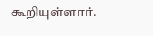கூறியுள்ளார்.